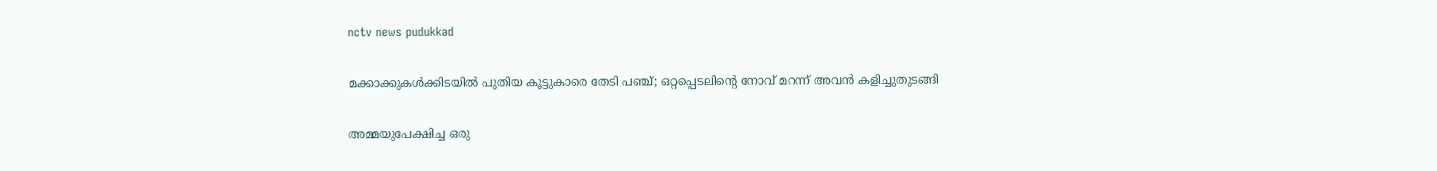nctv news pudukkad

മക്കാക്കുകൾക്കിടയിൽ പുതിയ കൂട്ടുകാരെ തേടി പഞ്ച്; ഒറ്റപ്പെടലിന്റെ നോവ് മറന്ന് അവൻ കളിച്ചുതുടങ്ങി

അമ്മയുപേക്ഷിച്ച ഒരു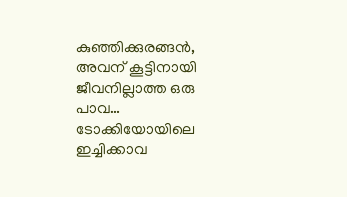കുഞ്ഞിക്കുരങ്ങൻ, അവന് കൂട്ടിനായി ജീവനില്ലാത്ത ഒരു പാവ… ടോക്കിയോയിലെ ഇച്ചിക്കാവ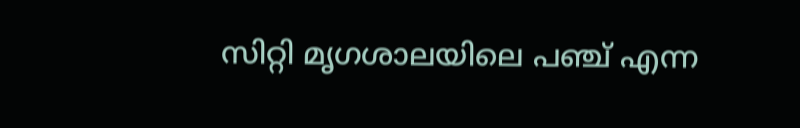സിറ്റി മൃഗശാലയിലെ പഞ്ച് എന്ന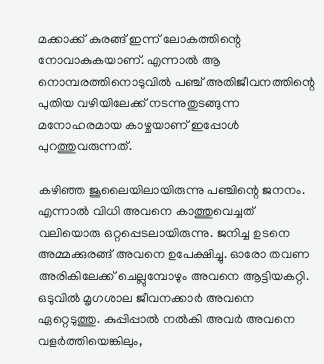മക്കാക്ക് കുരങ്ങ് ഇന്ന് ലോകത്തിന്റെ നോവാകുകയാണ്. എന്നാൽ ആ നൊമ്പരത്തിനൊടുവിൽ പഞ്ച് അതിജീവനത്തിന്റെ പുതിയ വഴിയിലേക്ക് നടന്നുതുടങ്ങുന്ന മനോഹരമായ കാഴ്ചയാണ് ഇപ്പോൾ പുറത്തുവരുന്നത്.

കഴിഞ്ഞ ജൂലൈയിലായിരുന്നു പഞ്ചിന്റെ ജനനം. എന്നാൽ വിധി അവനെ കാത്തുവെച്ചത് വലിയൊരു ഒറ്റപ്പെടലായിരുന്നു. ജനിച്ച ഉടനെ അമ്മക്കുരങ്ങ് അവനെ ഉപേക്ഷിച്ചു. ഓരോ തവണ അരികിലേക്ക് ചെല്ലുമ്പോഴും അവനെ ആട്ടിയകറ്റി. ഒടുവിൽ മൃഗശാല ജീവനക്കാർ അവനെ ഏറ്റെടുത്തു. കുപ്പിപ്പാൽ നൽകി അവർ അവനെ വളർത്തിയെങ്കിലും,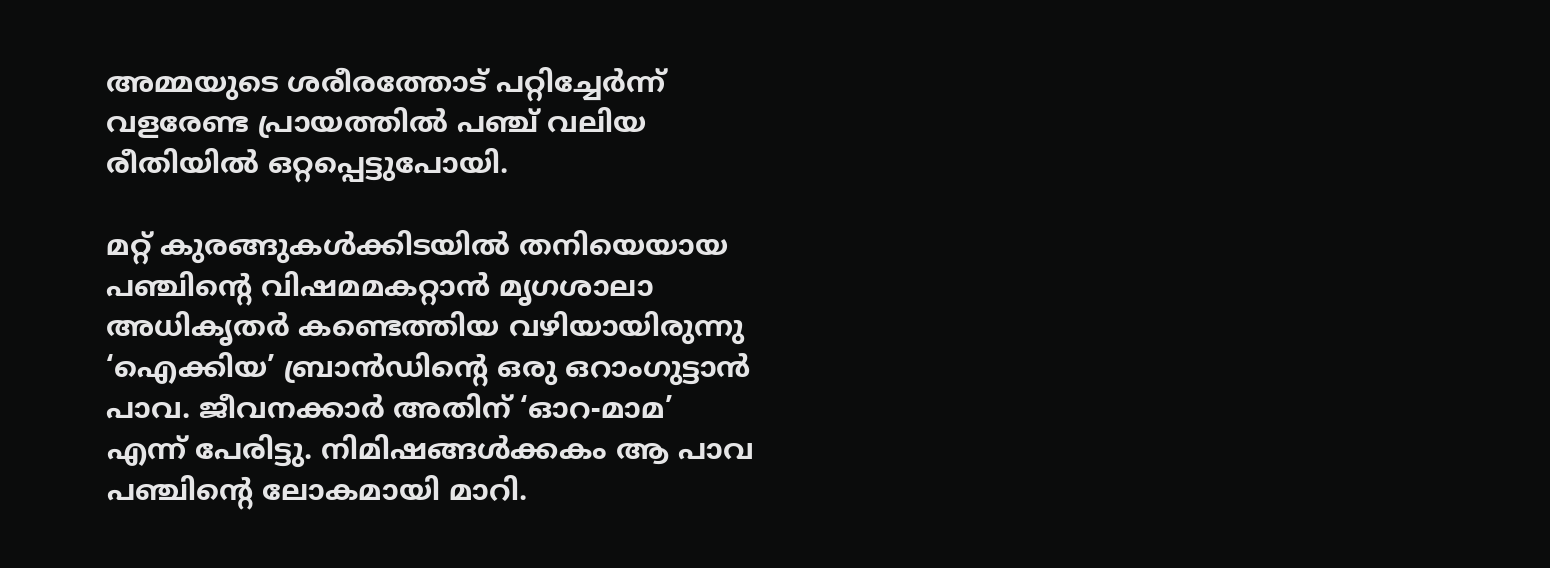അമ്മയുടെ ശരീരത്തോട് പറ്റിച്ചേർന്ന് വളരേണ്ട പ്രായത്തിൽ പഞ്ച് വലിയ രീതിയിൽ ഒറ്റപ്പെട്ടുപോയി.

മറ്റ് കുരങ്ങുകൾക്കിടയിൽ തനിയെയായ പഞ്ചിന്റെ വിഷമമകറ്റാൻ മൃഗശാലാ അധികൃതർ കണ്ടെത്തിയ വഴിയായിരുന്നു ‘ഐക്കിയ’ ബ്രാൻഡിന്റെ ഒരു ഒറാംഗുട്ടാൻ പാവ. ജീവനക്കാർ അതിന് ‘ഓറ-മാമ’ എന്ന് പേരിട്ടു. നിമിഷങ്ങൾക്കകം ആ പാവ പഞ്ചിന്റെ ലോകമായി മാറി.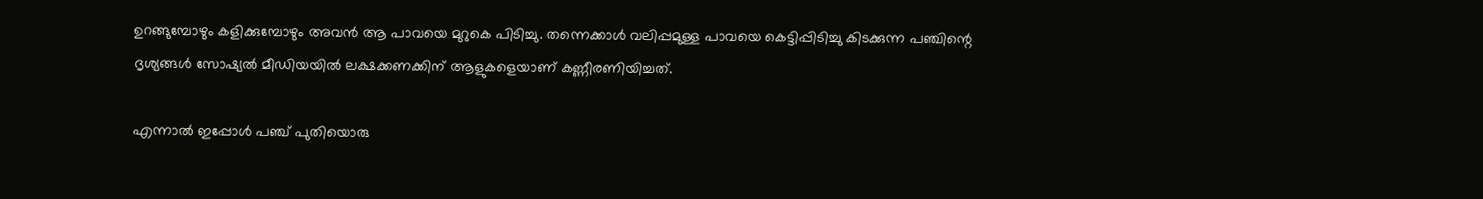ഉറങ്ങുമ്പോഴും കളിക്കുമ്പോഴും അവൻ ആ പാവയെ മുറുകെ പിടിച്ചു. തന്നെക്കാൾ വലിപ്പമുള്ള പാവയെ കെട്ടിപ്പിടിച്ചു കിടക്കുന്ന പഞ്ചിന്റെ ദൃശ്യങ്ങൾ സോഷ്യൽ മീഡിയയിൽ ലക്ഷക്കണക്കിന് ആളുകളെയാണ് കണ്ണീരണിയിച്ചത്.

എന്നാൽ ഇപ്പോൾ പഞ്ച് പുതിയൊരു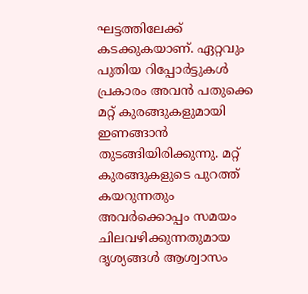ഘട്ടത്തിലേക്ക് കടക്കുകയാണ്. ഏറ്റവും പുതിയ റിപ്പോർട്ടുകൾ പ്രകാരം അവൻ പതുക്കെ മറ്റ് കുരങ്ങുകളുമായി ഇണങ്ങാൻ തുടങ്ങിയിരിക്കുന്നു. മറ്റ് കുരങ്ങുകളുടെ പുറത്ത് കയറുന്നതും അവർക്കൊപ്പം സമയം ചിലവഴിക്കുന്നതുമായ ദൃശ്യങ്ങൾ ആശ്വാസം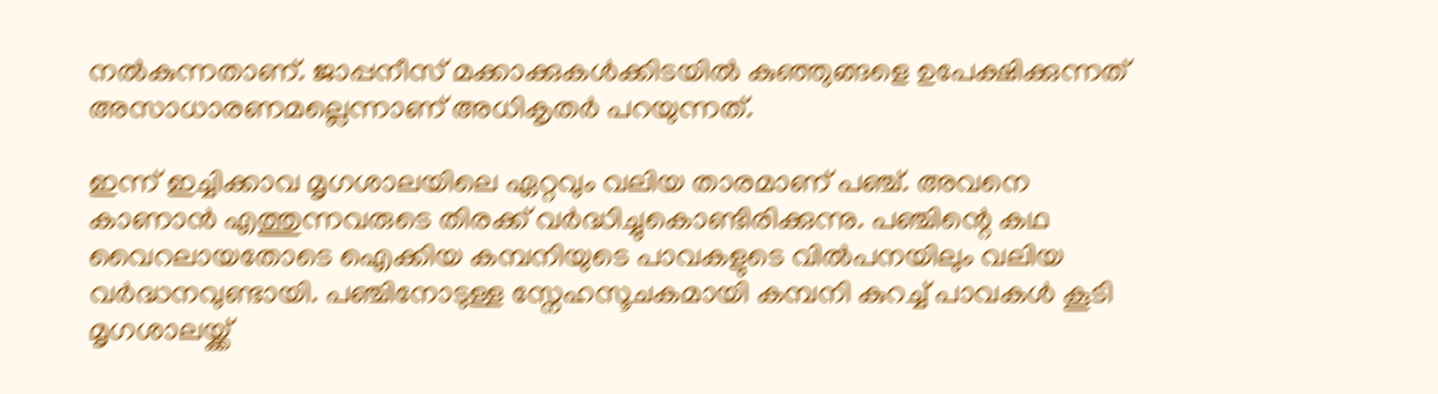നൽകുന്നതാണ്. ജാപ്പനീസ് മക്കാക്കുകൾക്കിടയിൽ കുഞ്ഞുങ്ങളെ ഉപേക്ഷിക്കുന്നത് അസാധാരണമല്ലെന്നാണ് അധികൃതർ പറയുന്നത്.

ഇന്ന് ഇച്ചിക്കാവ മൃഗശാലയിലെ ഏറ്റവും വലിയ താരമാണ് പഞ്ച്. അവനെ കാണാൻ എത്തുന്നവരുടെ തിരക്ക് വർദ്ധിച്ചുകൊണ്ടിരിക്കുന്നു. പഞ്ചിന്റെ കഥ വൈറലായതോടെ ഐക്കിയ കമ്പനിയുടെ പാവകളുടെ വിൽപനയിലും വലിയ വർദ്ധനവുണ്ടായി. പഞ്ചിനോടുള്ള സ്നേഹസൂചകമായി കമ്പനി കുറച്ച് പാവകൾ കൂടി മൃഗശാലയ്ക്ക്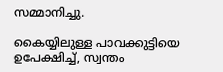സമ്മാനിച്ചു.

കൈയ്യിലുള്ള പാവക്കുട്ടിയെ ഉപേക്ഷിച്ച്, സ്വന്തം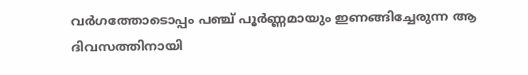വർഗത്തോടൊപ്പം പഞ്ച് പൂർണ്ണമായും ഇണങ്ങിച്ചേരുന്ന ആ ദിവസത്തിനായി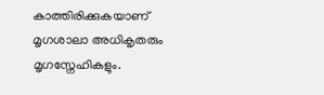കാത്തിരിക്കുകയാണ് മൃഗശാലാ അധികൃതരും മൃഗസ്നേഹികളും.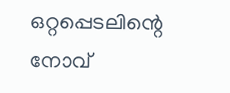ഒറ്റപ്പെടലിന്റെ നോവ്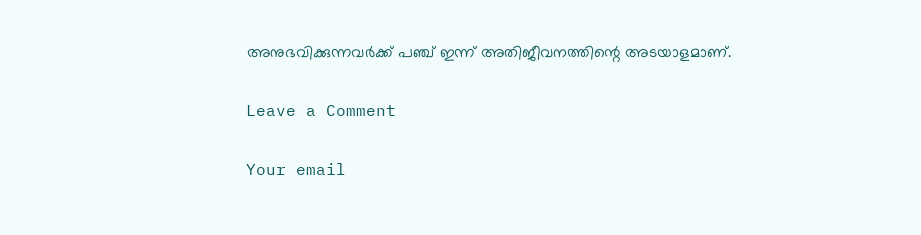അനുഭവിക്കുന്നവർക്ക് പഞ്ച് ഇന്ന് അതിജീവനത്തിന്റെ അടയാളമാണ്.

Leave a Comment

Your email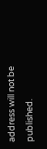address will not be published.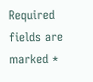Required fields are marked *